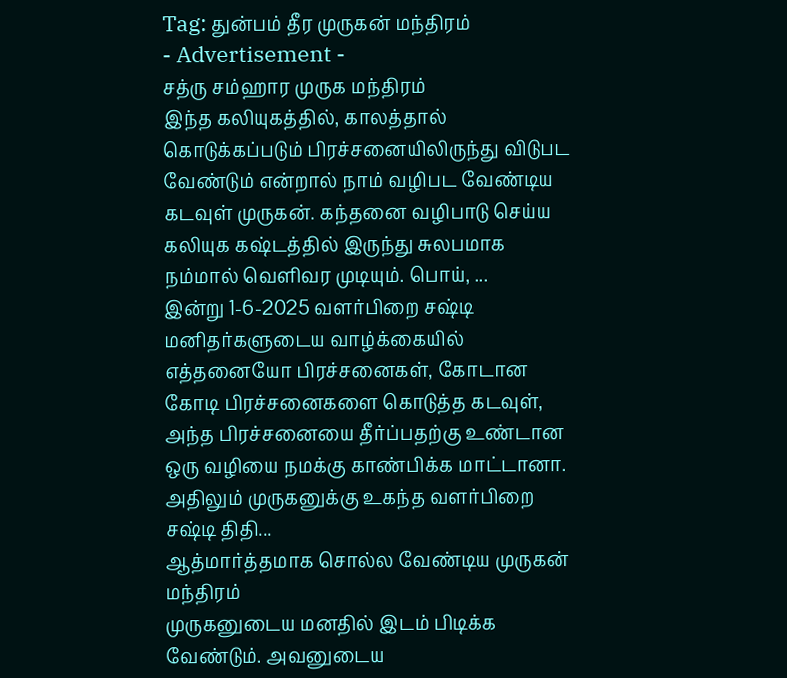Tag: துன்பம் தீர முருகன் மந்திரம்
- Advertisement -
சத்ரு சம்ஹார முருக மந்திரம்
இந்த கலியுகத்தில், காலத்தால் கொடுக்கப்படும் பிரச்சனையிலிருந்து விடுபட வேண்டும் என்றால் நாம் வழிபட வேண்டிய கடவுள் முருகன். கந்தனை வழிபாடு செய்ய கலியுக கஷ்டத்தில் இருந்து சுலபமாக நம்மால் வெளிவர முடியும். பொய், ...
இன்று 1-6-2025 வளர்பிறை சஷ்டி
மனிதர்களுடைய வாழ்க்கையில் எத்தனையோ பிரச்சனைகள், கோடான கோடி பிரச்சனைகளை கொடுத்த கடவுள், அந்த பிரச்சனையை தீர்ப்பதற்கு உண்டான ஒரு வழியை நமக்கு காண்பிக்க மாட்டானா. அதிலும் முருகனுக்கு உகந்த வளர்பிறை சஷ்டி திதி...
ஆத்மார்த்தமாக சொல்ல வேண்டிய முருகன் மந்திரம்
முருகனுடைய மனதில் இடம் பிடிக்க வேண்டும். அவனுடைய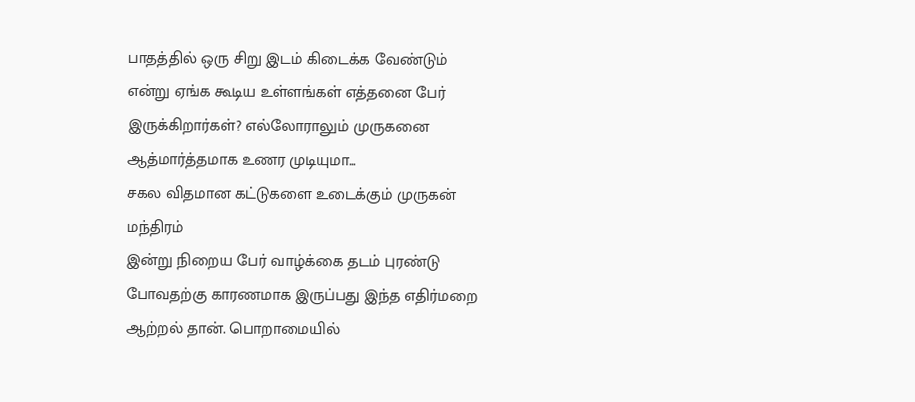பாதத்தில் ஒரு சிறு இடம் கிடைக்க வேண்டும் என்று ஏங்க கூடிய உள்ளங்கள் எத்தனை பேர் இருக்கிறார்கள்? எல்லோராலும் முருகனை ஆத்மார்த்தமாக உணர முடியுமா...
சகல விதமான கட்டுகளை உடைக்கும் முருகன் மந்திரம்
இன்று நிறைய பேர் வாழ்க்கை தடம் புரண்டு போவதற்கு காரணமாக இருப்பது இந்த எதிர்மறை ஆற்றல் தான். பொறாமையில்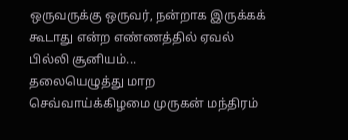ஒருவருக்கு ஒருவர், நன்றாக இருக்கக் கூடாது என்ற எண்ணத்தில் ஏவல் பில்லி சூனியம்...
தலையெழுத்து மாற செவ்வாய்க்கிழமை முருகன் மந்திரம்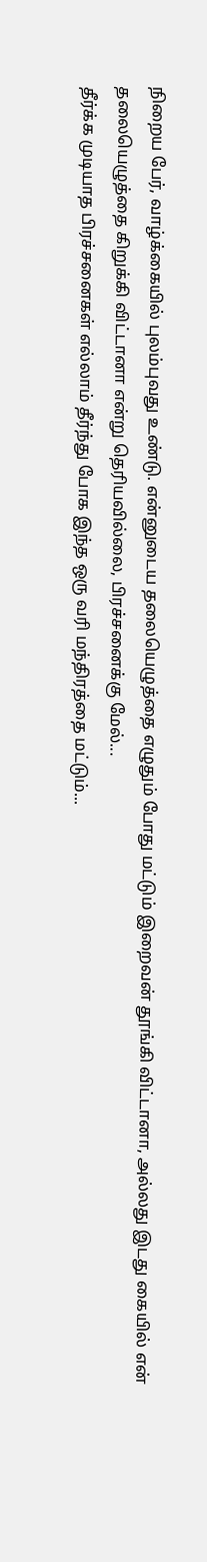நிறைய பேர், வாழ்க்கையில் புலம்புவது உண்டு. என்னுடைய தலையெழுத்தை எழுதும் போது மட்டும் இறைவன் தூங்கி விட்டானா, அல்லது இடது கையில் என் தலையெழுத்தை கிறுக்கி விட்டானா என்று தெரியவில்லை, பிரச்சனைக்கு மேல்...
தீர்க்க முடியாத பிரச்சனைகள் எல்லாம் தீர்ந்து போக இந்த ஒரு வரி மந்திரத்தை மட்டும்...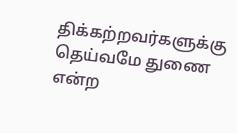திக்கற்றவர்களுக்கு தெய்வமே துணை என்ற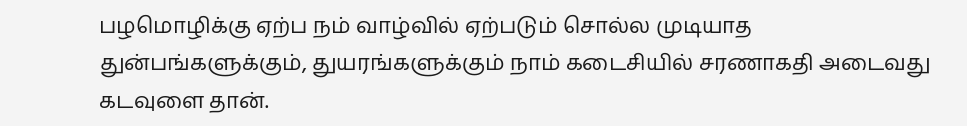பழமொழிக்கு ஏற்ப நம் வாழ்வில் ஏற்படும் சொல்ல முடியாத துன்பங்களுக்கும், துயரங்களுக்கும் நாம் கடைசியில் சரணாகதி அடைவது கடவுளை தான்.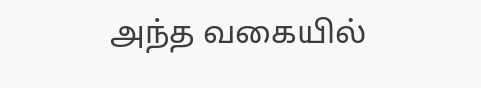அந்த வகையில்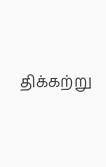திக்கற்று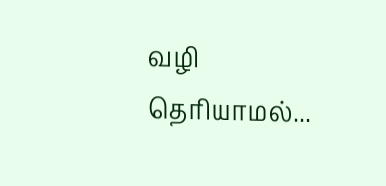வழி தெரியாமல்...